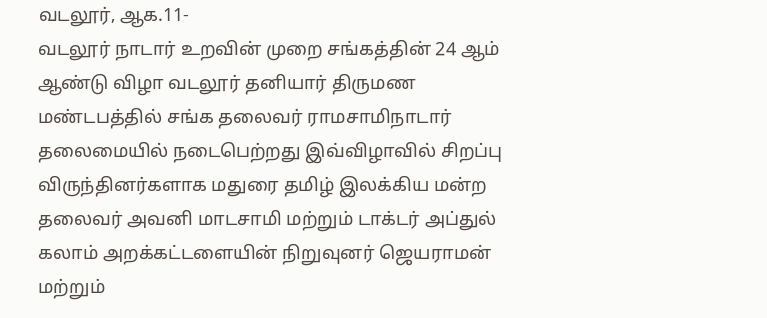வடலூர், ஆக.11-
வடலூர் நாடார் உறவின் முறை சங்கத்தின் 24 ஆம் ஆண்டு விழா வடலூர் தனியார் திருமண மண்டபத்தில் சங்க தலைவர் ராமசாமிநாடார் தலைமையில் நடைபெற்றது இவ்விழாவில் சிறப்பு விருந்தினர்களாக மதுரை தமிழ் இலக்கிய மன்ற தலைவர் அவனி மாடசாமி மற்றும் டாக்டர் அப்துல் கலாம் அறக்கட்டளையின் நிறுவுனர் ஜெயராமன் மற்றும்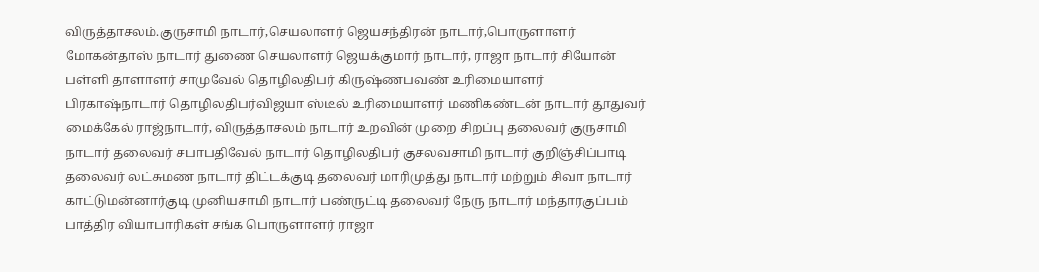விருத்தாசலம்.குருசாமி நாடார்,செயலாளர் ஜெயசந்திரன் நாடார்,பொருளாளர் மோகன்தாஸ் நாடார் துணை செயலாளர் ஜெயக்குமார் நாடார், ராஜா நாடார் சியோன் பள்ளி தாளாளர் சாமுவேல் தொழிலதிபர் கிருஷ்ணபவண் உரிமையாளர் பிரகாஷ்நாடார் தொழிலதிபர்விஜயா ஸ்டீல் உரிமையாளர் மணிகண்டன் நாடார் தூதுவர் மைக்கேல் ராஜ்நாடார், விருத்தாசலம் நாடார் உறவின் முறை சிறப்பு தலைவர் குருசாமி நாடார் தலைவர் சபாபதிவேல் நாடார் தொழிலதிபர் குசலவசாமி நாடார் குறிஞ்சிப்பாடி தலைவர் லட்சுமண நாடார் திட்டக்குடி தலைவர் மாரிமுத்து நாடார் மற்றும் சிவா நாடார் காட்டுமன்னார்குடி முனியசாமி நாடார் பண்ருட்டி தலைவர் நேரு நாடார் மந்தாரகுப்பம் பாத்திர வியாபாரிகள் சங்க பொருளாளர் ராஜா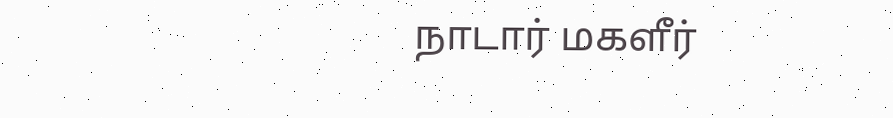நாடார் மகளீர்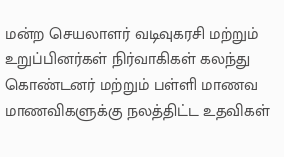மன்ற செயலாளர் வடிவுகரசி மற்றும் உறுப்பினர்கள் நிர்வாகிகள் கலந்து கொண்டனர் மற்றும் பள்ளி மாணவ மாணவிகளுக்கு நலத்திட்ட உதவிகள்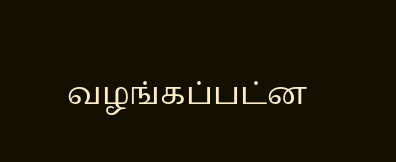வழங்கப்பட்ன